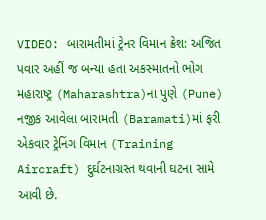VIDEO: બારામતીમાં ટ્રેનર વિમાન ક્રેશ: અજિત પવાર અહીં જ બન્યા હતા અકસ્માતનો ભોગ
મહારાષ્ટ્ર (Maharashtra)ના પુણે (Pune) નજીક આવેલા બારામતી (Baramati)માં ફરી એકવાર ટ્રેનિંગ વિમાન (Training Aircraft) દુર્ઘટનાગ્રસ્ત થવાની ઘટના સામે આવી છે.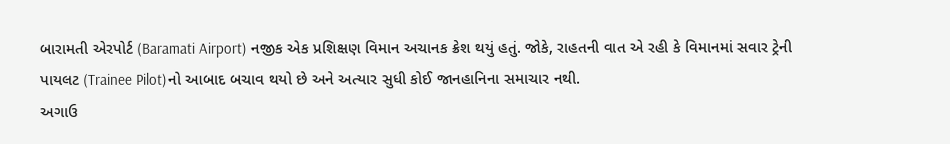બારામતી એરપોર્ટ (Baramati Airport) નજીક એક પ્રશિક્ષણ વિમાન અચાનક ક્રેશ થયું હતું. જોકે, રાહતની વાત એ રહી કે વિમાનમાં સવાર ટ્રેની પાયલટ (Trainee Pilot)નો આબાદ બચાવ થયો છે અને અત્યાર સુધી કોઈ જાનહાનિના સમાચાર નથી.
અગાઉ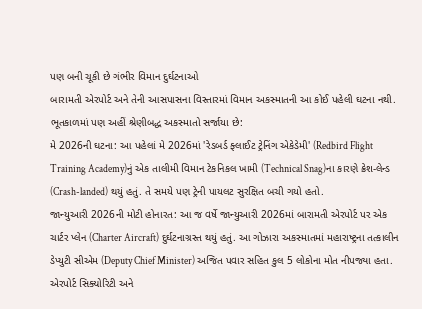પણ બની ચૂકી છે ગંભીર વિમાન દુર્ઘટનાઓ
બારામતી એરપોર્ટ અને તેની આસપાસના વિસ્તારમાં વિમાન અકસ્માતની આ કોઈ પહેલી ઘટના નથી. ભૂતકાળમાં પણ અહીં શ્રેણીબદ્ધ અકસ્માતો સર્જાયા છે:
મે 2026ની ઘટના: આ પહેલાં મે 2026માં 'રેડબર્ડ ફ્લાઈટ ટ્રેનિંગ એકેડેમી' (Redbird Flight Training Academy)નું એક તાલીમી વિમાન ટેકનિકલ ખામી (Technical Snag)ના કારણે ક્રેશ-લેન્ડ (Crash-landed) થયું હતું. તે સમયે પણ ટ્રેની પાયલટ સુરક્ષિત બચી ગયો હતો.
જાન્યુઆરી 2026ની મોટી હોનારત: આ જ વર્ષે જાન્યુઆરી 2026માં બારામતી એરપોર્ટ પર એક ચાર્ટર પ્લેન (Charter Aircraft) દુર્ઘટનાગ્રસ્ત થયું હતું. આ ગોઝારા અકસ્માતમાં મહારાષ્ટ્રના તત્કાલીન ડેપ્યુટી સીએમ (Deputy Chief Minister) અજિત પવાર સહિત કુલ 5 લોકોના મોત નીપજ્યા હતા.
એરપોર્ટ સિક્યોરિટી અને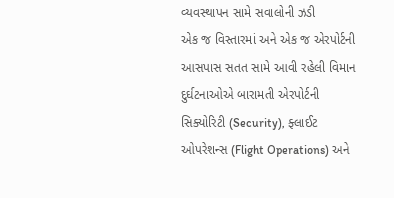વ્યવસ્થાપન સામે સવાલોની ઝડી
એક જ વિસ્તારમાં અને એક જ એરપોર્ટની આસપાસ સતત સામે આવી રહેલી વિમાન દુર્ઘટનાઓએ બારામતી એરપોર્ટની સિક્યોરિટી (Security), ફ્લાઈટ ઓપરેશન્સ (Flight Operations) અને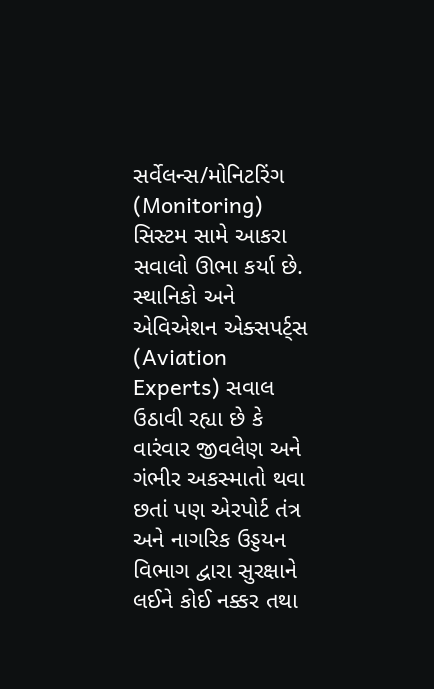સર્વેલન્સ/મોનિટરિંગ (Monitoring) સિસ્ટમ સામે આકરા સવાલો ઊભા કર્યા છે.
સ્થાનિકો અને એવિએશન એક્સપર્ટ્સ (Aviation Experts) સવાલ ઉઠાવી રહ્યા છે કે વારંવાર જીવલેણ અને ગંભીર અકસ્માતો થવા છતાં પણ એરપોર્ટ તંત્ર અને નાગરિક ઉડ્ડયન વિભાગ દ્વારા સુરક્ષાને લઈને કોઈ નક્કર તથા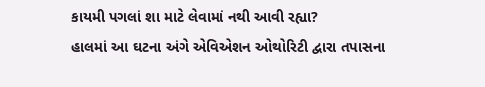કાયમી પગલાં શા માટે લેવામાં નથી આવી રહ્યા?
હાલમાં આ ઘટના અંગે એવિએશન ઓથોરિટી દ્વારા તપાસના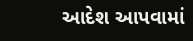આદેશ આપવામાં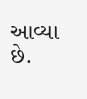આવ્યા છે.